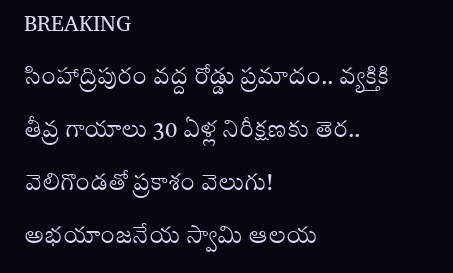BREAKING
సింహాద్రిపురం వద్ద రోడ్డు ప్రమాదం.. వ్యక్తికి తీవ్ర గాయాలు 30 ఏళ్ల నిరీక్షణకు తెర.. వెలిగొండతో ప్రకాశం వెలుగు! అభయాంజనేయ స్వామి ఆలయ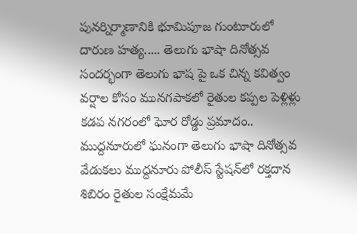పునర్నిర్మాణానికి భూమిపూజ గుంటూరులో దారుణ హత్య..... తెలుగు భాషా దినోత్సవ సందర్భంగా తెలుగు భాష పై ఒక చిన్న కవిత్వం వర్షాల కోసం మునగపాకలో రైతుల కప్పల పెళ్లిళ్లు కడప నగరంలో ఘోర రోడ్డు ప్రమాదం.. ముద్దనూరులో ఘనంగా తెలుగు భాషా దినోత్సవ వేడుకలు ముద్దనూరు పోలీస్ స్టేషన్‌లో రక్తదాన శిబిరం రైతుల సంక్షేమమే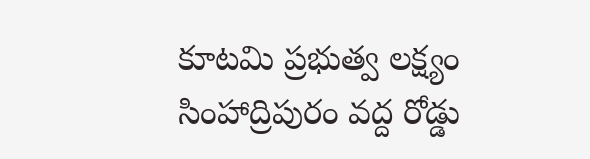కూటమి ప్రభుత్వ లక్ష్యం సింహాద్రిపురం వద్ద రోడ్డు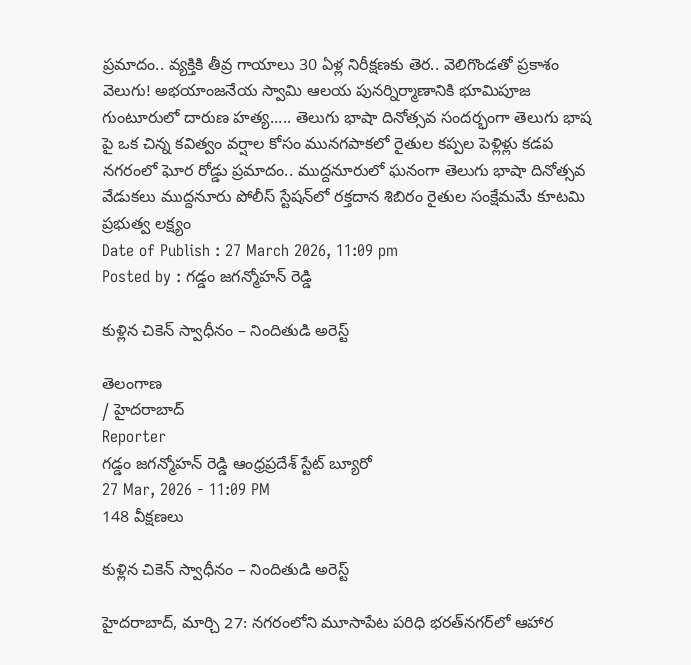ప్రమాదం.. వ్యక్తికి తీవ్ర గాయాలు 30 ఏళ్ల నిరీక్షణకు తెర.. వెలిగొండతో ప్రకాశం వెలుగు! అభయాంజనేయ స్వామి ఆలయ పునర్నిర్మాణానికి భూమిపూజ గుంటూరులో దారుణ హత్య..... తెలుగు భాషా దినోత్సవ సందర్భంగా తెలుగు భాష పై ఒక చిన్న కవిత్వం వర్షాల కోసం మునగపాకలో రైతుల కప్పల పెళ్లిళ్లు కడప నగరంలో ఘోర రోడ్డు ప్రమాదం.. ముద్దనూరులో ఘనంగా తెలుగు భాషా దినోత్సవ వేడుకలు ముద్దనూరు పోలీస్ స్టేషన్‌లో రక్తదాన శిబిరం రైతుల సంక్షేమమే కూటమి ప్రభుత్వ లక్ష్యం
Date of Publish : 27 March 2026, 11:09 pm
Posted by : గడ్డం జగన్మోహన్ రెడ్డి

కుళ్లిన చికెన్ స్వాధీనం – నిందితుడి అరెస్ట్

తెలంగాణ
/ హైదరాబాద్
Reporter
గడ్డం జగన్మోహన్ రెడ్డి ఆంధ్రప్రదేశ్ స్టేట్ బ్యూరో
27 Mar, 2026 - 11:09 PM
148 వీక్షణలు

కుళ్లిన చికెన్ స్వాధీనం – నిందితుడి అరెస్ట్

హైదరాబాద్, మార్చి 27: నగరంలోని మూసాపేట పరిధి భరత్‌నగర్‌లో ఆహార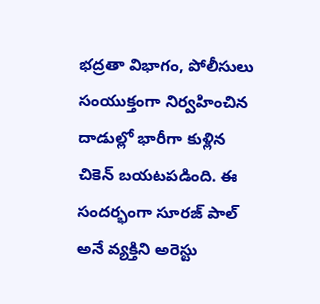భద్రతా విభాగం, పోలీసులు సంయుక్తంగా నిర్వహించిన దాడుల్లో భారీగా కుళ్లిన చికెన్ బయటపడింది. ఈ సందర్భంగా సూరజ్ పాల్ అనే వ్యక్తిని అరెస్టు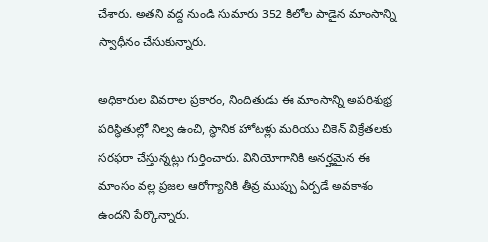చేశారు. అతని వద్ద నుండి సుమారు 352 కిలోల పాడైన మాంసాన్ని స్వాధీనం చేసుకున్నారు.

అధికారుల వివరాల ప్రకారం, నిందితుడు ఈ మాంసాన్ని అపరిశుభ్ర పరిస్థితుల్లో నిల్వ ఉంచి, స్థానిక హోటళ్లు మరియు చికెన్ విక్రేతలకు సరఫరా చేస్తున్నట్లు గుర్తించారు. వినియోగానికి అనర్హమైన ఈ మాంసం వల్ల ప్రజల ఆరోగ్యానికి తీవ్ర ముప్పు ఏర్పడే అవకాశం ఉందని పేర్కొన్నారు.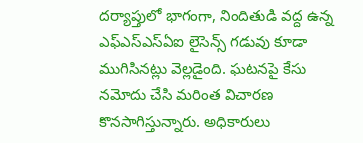దర్యాప్తులో భాగంగా, నిందితుడి వద్ద ఉన్న ఎఫ్‌ఎస్‌ఎస్‌ఏఐ లైసెన్స్ గడువు కూడా ముగిసినట్లు వెల్లడైంది. ఘటనపై కేసు నమోదు చేసి మరింత విచారణ కొనసాగిస్తున్నారు. అధికారులు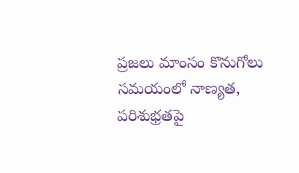ప్రజలు మాంసం కొనుగోలు సమయంలో నాణ్యత, పరిశుభ్రతపై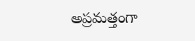అప్రమత్తంగా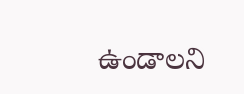ఉండాలని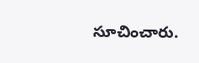సూచించారు.